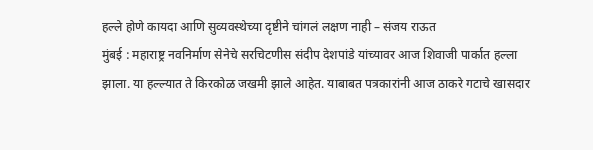हल्ले होणे कायदा आणि सुव्यवस्थेच्या दृष्टीने चांगलं लक्षण नाही – संजय राऊत
मुंबई : महाराष्ट्र नवनिर्माण सेनेचे सरचिटणीस संदीप देशपांडे यांच्यावर आज शिवाजी पार्कात हल्ला झाला. या हल्ल्यात ते किरकोळ जखमी झाले आहेत. याबाबत पत्रकारांनी आज ठाकरे गटाचे खासदार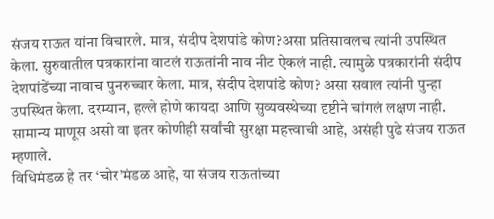संजय राऊत यांना विचारले. मात्र, संदीप देशपांडे कोण?असा प्रतिसावलच त्यांनी उपस्थित केला. सुरुवातील पत्रकारांना वाटलं राऊतांनी नाव नीट ऐकलं नाही. त्यामुळे पत्रकारांनी संदीप देशपांडेंच्या नावाच पुनरुच्चार केला. मात्र, संदीप देशपांडे कोण? असा सवाल त्यांनी पुन्हा उपस्थित केला. दरम्यान, हल्ले होणे कायदा आणि सुव्यवस्थेच्या दृष्टीने चांगलं लक्षण नाही. सामान्य माणूस असो वा इतर कोणीही सर्वांची सुरक्षा महत्त्वाची आहे, असंही पुढे संजय राऊत म्हणाले.
विधिमंडळ हे तर ‘चोर’मंडळ आहे, या संजय राऊतांच्या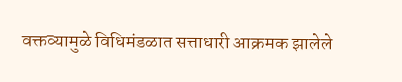वक्तव्यामुळे विधिमंडळात सत्ताधारी आक्रमक झालेले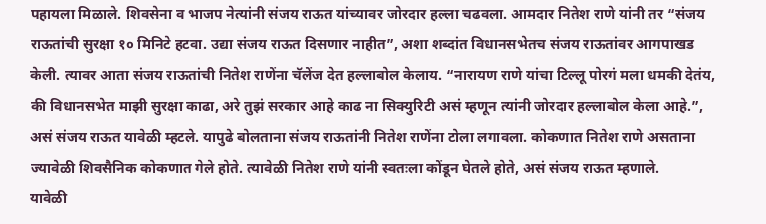पहायला मिळाले. शिवसेना व भाजप नेत्यांनी संजय राऊत यांच्यावर जोरदार हल्ला चढवला. आमदार नितेश राणे यांनी तर “संजय राऊतांची सुरक्षा १० मिनिटे हटवा. उद्या संजय राऊत दिसणार नाहीत”, अशा शब्दांत विधानसभेतच संजय राऊतांवर आगपाखड केली. त्यावर आता संजय राऊतांची नितेश राणेंना चॅलेंज देत हल्लाबोल केलाय. “नारायण राणे यांचा टिल्लू पोरगं मला धमकी देतंय, की विधानसभेत माझी सुरक्षा काढा, अरे तुझं सरकार आहे काढ ना सिक्युरिटी असं म्हणून त्यांनी जोरदार हल्लाबोल केला आहे.”, असं संजय राऊत यावेळी म्हटले. यापुढे बोलताना संजय राऊतांनी नितेश राणेंना टोला लगावला. कोकणात नितेश राणे असताना ज्यावेळी शिवसैनिक कोकणात गेले होते. त्यावेळी नितेश राणे यांनी स्वतःला कोंडून घेतले होते, असं संजय राऊत म्हणाले.
यावेळी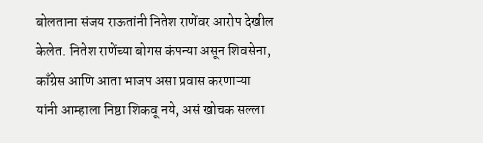बोलताना संजय राऊतांनी नितेश राणेंवर आरोप देखील केलेत. नितेश राणेंच्या बोगस कंपन्या असून शिवसेना, काँग्रेस आणि आता भाजप असा प्रवास करणाऱ्या यांनी आम्हाला निष्ठा शिकवू नये, असं खोचक सल्ला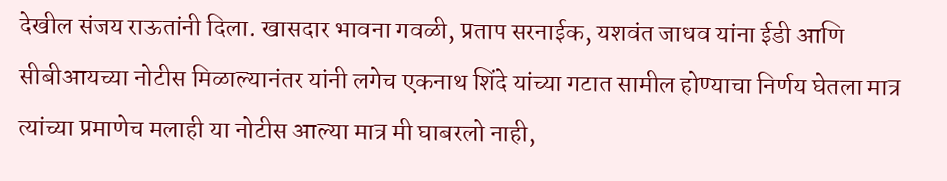देखील संजय राऊतांनी दिला. खासदार भावना गवळी, प्रताप सरनाईक, यशवंत जाधव यांना ईडी आणि सीबीआयच्या नोटीस मिळाल्यानंतर यांनी लगेच एकनाथ शिंदे यांच्या गटात सामील होण्याचा निर्णय घेतला मात्र त्यांच्या प्रमाणेच मलाही या नोटीस आल्या मात्र मी घाबरलो नाही,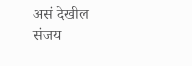असं देखील संजय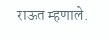राऊत म्हणाले.